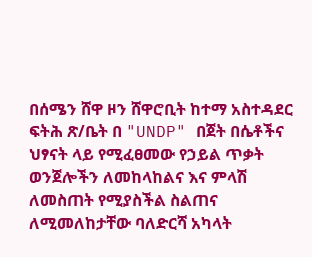በሰሜን ሸዋ ዞን ሸዋሮቢት ከተማ አስተዳደር ፍትሕ ጽ/ቤት በ "UNDP" በጀት በሴቶችና ህፃናት ላይ የሚፈፀመው የኃይል ጥቃት ወንጀሎችን ለመከላከልና እና ምላሽ ለመስጠት የሚያስችል ስልጠና ለሚመለከታቸው ባለድርሻ አካላት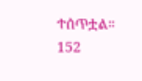ተሰጥቷል። 152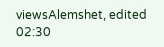viewsAlemshet, edited 02:30